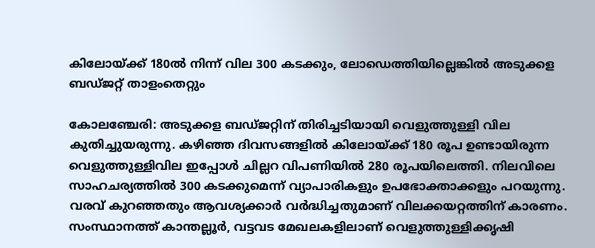കിലോയ്ക്ക് 180ൽ നിന്ന് വില 300 കടക്കും, ലോഡെത്തിയില്ലെങ്കിൽ അടുക്കള ബഡ്ജറ്റ് താളംതെറ്റും

കോലഞ്ചേരി: അടുക്കള ബഡ്ജറ്റിന് തിരിച്ചടിയായി വെളുത്തുള്ളി വില കുതിച്ചുയരുന്നു. കഴിഞ്ഞ ദിവസങ്ങളിൽ കിലോയ്ക്ക് 180 രൂപ ഉണ്ടായിരുന്ന വെളുത്തുള്ളിവില ഇപ്പോൾ ചില്ലറ വിപണിയിൽ 280 രൂപയിലെത്തി. നിലവിലെ സാഹചര്യത്തിൽ 300 കടക്കുമെന്ന് വ്യാപാരികളും ഉപഭോക്താക്കളും പറയുന്നു.
വരവ് കുറഞ്ഞതും ആവശ്യക്കാർ വർദ്ധിച്ചതുമാണ് വിലക്കയറ്റത്തിന് കാരണം. സംസ്ഥാനത്ത് കാന്തല്ലൂർ, വട്ടവട മേഖലകളിലാണ് വെളുത്തുള്ളിക്കൃഷി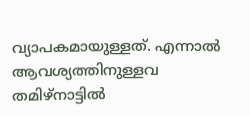വ്യാപകമായുള്ളത്. എന്നാൽ ആവശ്യത്തിനുള്ളവ തമിഴ്നാട്ടിൽ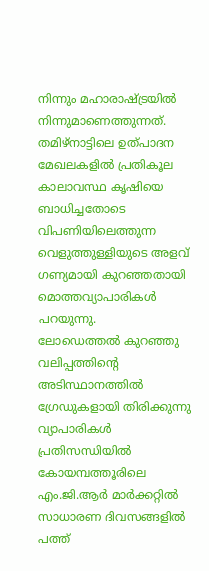നിന്നും മഹാരാഷ്ട്രയിൽ നിന്നുമാണെത്തുന്നത്.
തമിഴ്നാട്ടിലെ ഉത്പാദന മേഖലകളിൽ പ്രതികൂല കാലാവസ്ഥ കൃഷിയെ ബാധിച്ചതോടെ വിപണിയിലെത്തുന്ന വെളുത്തുള്ളിയുടെ അളവ് ഗണ്യമായി കുറഞ്ഞതായി മൊത്തവ്യാപാരികൾ പറയുന്നു.
ലോഡെത്തൽ കുറഞ്ഞു
വലിപ്പത്തിന്റെ അടിസ്ഥാനത്തിൽ ഗ്രേഡുകളായി തിരിക്കുന്നു
വ്യാപാരികൾ പ്രതിസന്ധിയിൽ
കോയമ്പത്തൂരിലെ എം.ജി.ആർ മാർക്കറ്റിൽ സാധാരണ ദിവസങ്ങളിൽ പത്ത്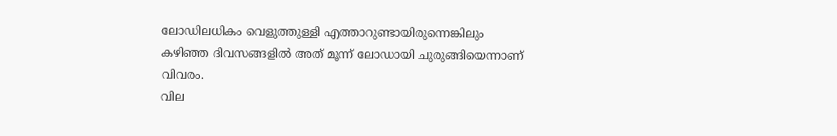ലോഡിലധികം വെളുത്തുള്ളി എത്താറുണ്ടായിരുന്നെങ്കിലും കഴിഞ്ഞ ദിവസങ്ങളിൽ അത് മൂന്ന് ലോഡായി ചുരുങ്ങിയെന്നാണ് വിവരം.
വില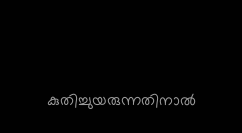കുതിച്ചുയരുന്നതിനാൽ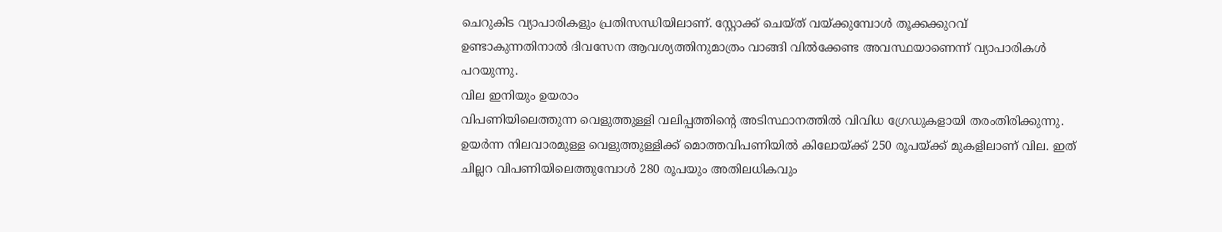ചെറുകിട വ്യാപാരികളും പ്രതിസന്ധിയിലാണ്. സ്റ്റോക്ക് ചെയ്ത് വയ്ക്കുമ്പോൾ തൂക്കക്കുറവ് ഉണ്ടാകുന്നതിനാൽ ദിവസേന ആവശ്യത്തിനുമാത്രം വാങ്ങി വിൽക്കേണ്ട അവസ്ഥയാണെന്ന് വ്യാപാരികൾ പറയുന്നു.
വില ഇനിയും ഉയരാം
വിപണിയിലെത്തുന്ന വെളുത്തുള്ളി വലിപ്പത്തിന്റെ അടിസ്ഥാനത്തിൽ വിവിധ ഗ്രേഡുകളായി തരംതിരിക്കുന്നു. ഉയർന്ന നിലവാരമുള്ള വെളുത്തുള്ളിക്ക് മൊത്തവിപണിയിൽ കിലോയ്ക്ക് 250 രൂപയ്ക്ക് മുകളിലാണ് വില. ഇത് ചില്ലറ വിപണിയിലെത്തുമ്പോൾ 280 രൂപയും അതിലധികവും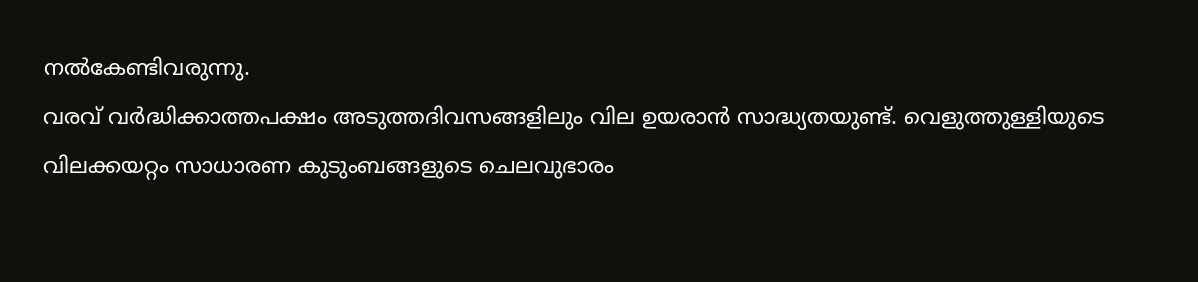നൽകേണ്ടിവരുന്നു.
വരവ് വർദ്ധിക്കാത്തപക്ഷം അടുത്തദിവസങ്ങളിലും വില ഉയരാൻ സാദ്ധ്യതയുണ്ട്. വെളുത്തുള്ളിയുടെ വിലക്കയറ്റം സാധാരണ കുടുംബങ്ങളുടെ ചെലവുഭാരം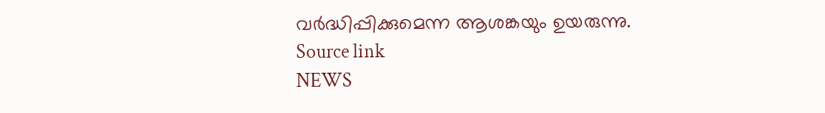വർദ്ധിപ്പിക്കുമെന്ന ആശങ്കയും ഉയരുന്നു.
Source link
NEWS